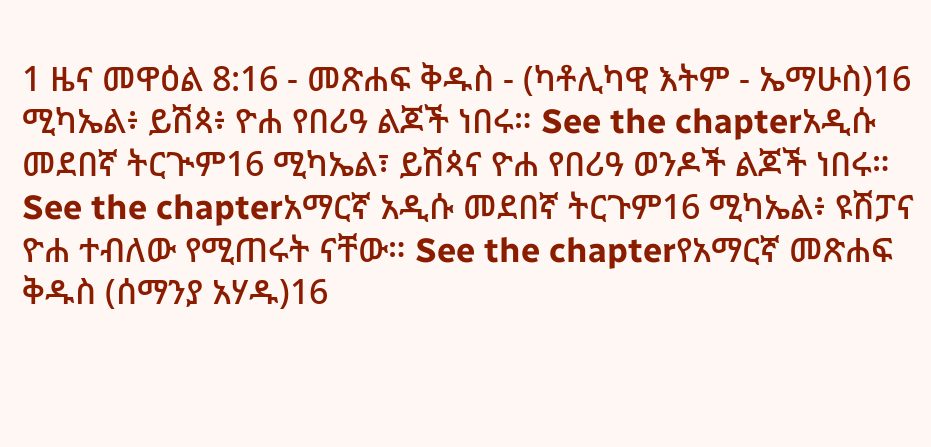1 ዜና መዋዕል 8:16 - መጽሐፍ ቅዱስ - (ካቶሊካዊ እትም - ኤማሁስ)16 ሚካኤል፥ ይሽጳ፥ ዮሐ የበሪዓ ልጆች ነበሩ። See the chapterአዲሱ መደበኛ ትርጒም16 ሚካኤል፣ ይሽጳና ዮሐ የበሪዓ ወንዶች ልጆች ነበሩ። See the chapterአማርኛ አዲሱ መደበኛ ትርጉም16 ሚካኤል፥ ዩሽፓና ዮሐ ተብለው የሚጠሩት ናቸው። See the chapterየአማርኛ መጽሐፍ ቅዱስ (ሰማንያ አሃዱ)16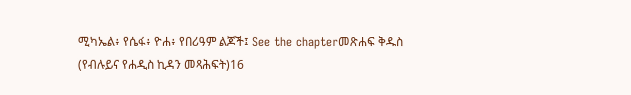ሚካኤል፥ የሴፋ፥ ዮሐ፥ የበሪዓም ልጆች፤ See the chapterመጽሐፍ ቅዱስ (የብሉይና የሐዲስ ኪዳን መጻሕፍት)16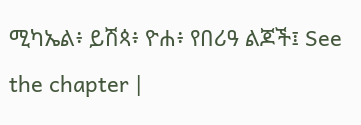ሚካኤል፥ ይሽጳ፥ ዮሐ፥ የበሪዓ ልጆች፤ See the chapter |